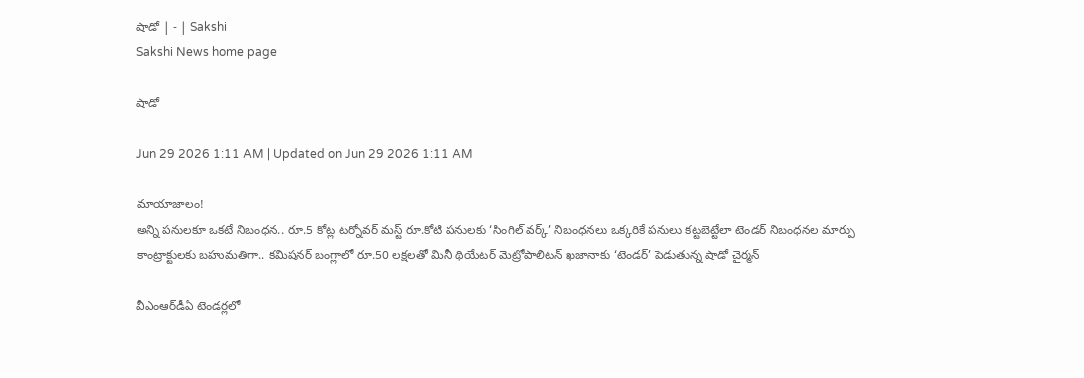షాడో | - | Sakshi
Sakshi News home page

షాడో

Jun 29 2026 1:11 AM | Updated on Jun 29 2026 1:11 AM

మాయాజాలం!
అన్ని పనులకూ ఒకటే నిబంధన.. రూ.5 కోట్ల టర్నోవర్‌ మస్ట్‌ రూ.కోటి పనులకు ‘సింగిల్‌ వర్క్‌’ నిబంధనలు ఒక్కరికే పనులు కట్టబెట్టేలా టెండర్‌ నిబంధనల మార్పు
కాంట్రాక్టులకు బహుమతిగా.. కమిషనర్‌ బంగ్లాలో రూ.50 లక్షలతో మినీ థియేటర్‌ మెట్రోపాలిటన్‌ ఖజానాకు ‘టెండర్‌’ పెడుతున్న షాడో చైర్మన్‌

వీఎంఆర్‌డీఏ టెండర్లలో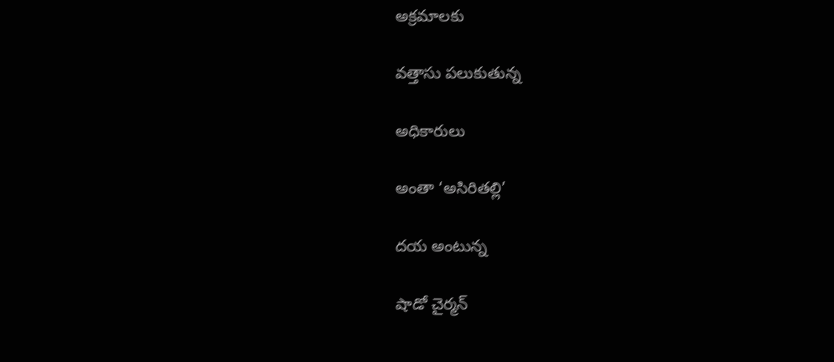అక్రమాలకు

వత్తాసు పలుకుతున్న

అధికారులు

అంతా ‘అసిరితల్లి’

దయ అంటున్న

షాడో చైర్మన్‌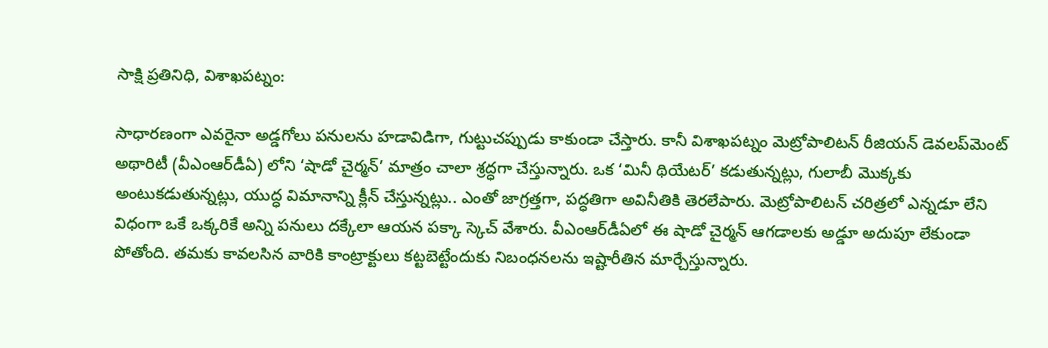సాక్షి ప్రతినిధి, విశాఖపట్నం:

సాధారణంగా ఎవరైనా అడ్డగోలు పనులను హడావిడిగా, గుట్టుచప్పుడు కాకుండా చేస్తారు. కానీ విశాఖపట్నం మెట్రోపాలిటన్‌ రీజియన్‌ డెవలప్‌మెంట్‌ అథారిటీ (వీఎంఆర్‌డీఏ) లోని ‘షాడో చైర్మన్‌’ మాత్రం చాలా శ్రద్ధగా చేస్తున్నారు. ఒక ‘మినీ థియేటర్‌’ కడుతున్నట్లు, గులాబీ మొక్కకు అంటుకడుతున్నట్లు, యుద్ధ విమానాన్ని క్లీన్‌ చేస్తున్నట్లు.. ఎంతో జాగ్రత్తగా, పద్ధతిగా అవినీతికి తెరలేపారు. మెట్రోపాలిటన్‌ చరిత్రలో ఎన్నడూ లేని విధంగా ఒకే ఒక్కరికే అన్ని పనులు దక్కేలా ఆయన పక్కా స్కెచ్‌ వేశారు. వీఎంఆర్‌డీఏలో ఈ షాడో చైర్మన్‌ ఆగడాలకు అడ్డూ అదుపూ లేకుండా పోతోంది. తమకు కావలసిన వారికి కాంట్రాక్టులు కట్టబెట్టేందుకు నిబంధనలను ఇష్టారీతిన మార్చేస్తున్నారు.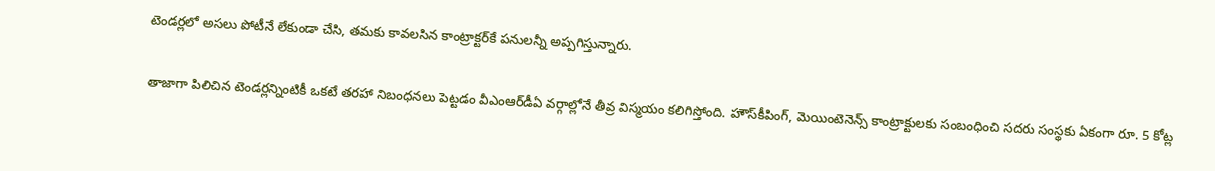టెండర్లలో అసలు పోటీనే లేకుండా చేసి, తమకు కావలసిన కాంట్రాక్టర్‌కే పనులన్నీ అప్పగిస్తున్నారు.

తాజాగా పిలిచిన టెండర్లన్నింటికీ ఒకటే తరహా నిబంధనలు పెట్టడం వీఎంఆర్‌డీఏ వర్గాల్లోనే తీవ్ర విస్మయం కలిగిస్తోంది. హౌస్‌కీపింగ్‌, మెయింటెనెన్స్‌ కాంట్రాక్టులకు సంబంధించి సదరు సంస్థకు ఏకంగా రూ. 5 కోట్ల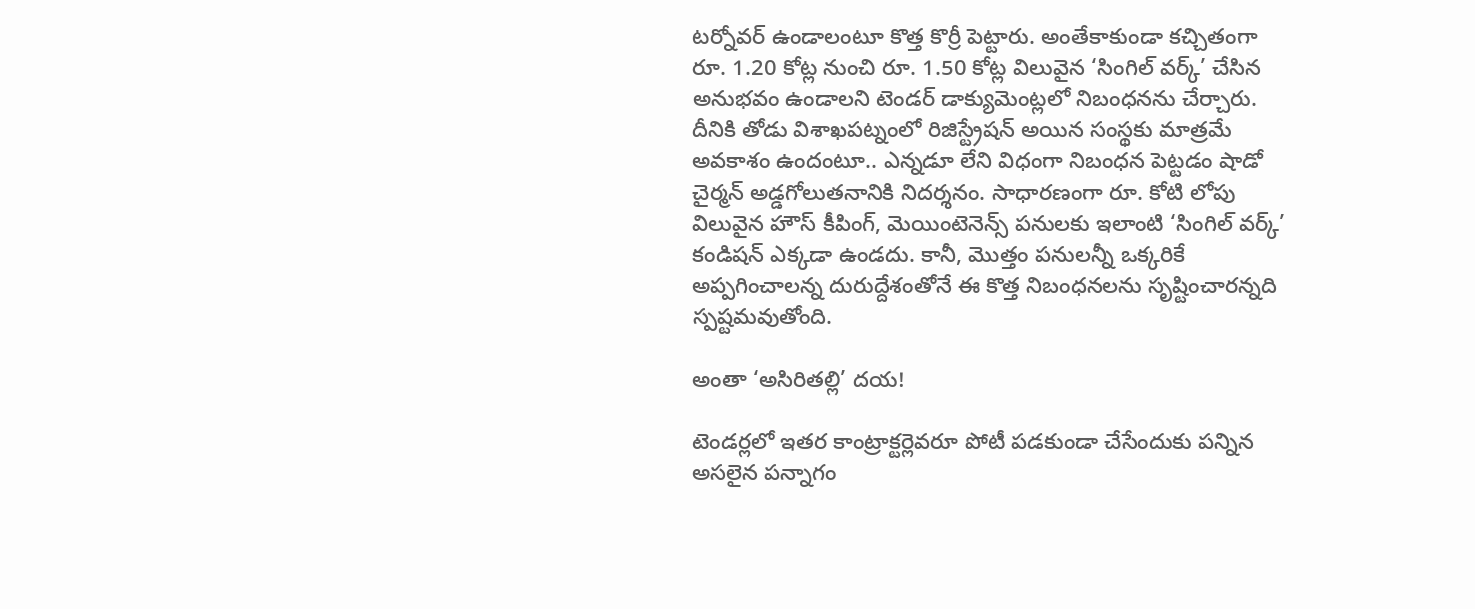టర్నోవర్‌ ఉండాలంటూ కొత్త కొర్రీ పెట్టారు. అంతేకాకుండా కచ్చితంగా రూ. 1.20 కోట్ల నుంచి రూ. 1.50 కోట్ల విలువైన ‘సింగిల్‌ వర్క్‌’ చేసిన అనుభవం ఉండాలని టెండర్‌ డాక్యుమెంట్లలో నిబంధనను చేర్చారు. దీనికి తోడు విశాఖపట్నంలో రిజిస్ట్రేషన్‌ అయిన సంస్థకు మాత్రమే అవకాశం ఉందంటూ.. ఎన్నడూ లేని విధంగా నిబంధన పెట్టడం షాడో చైర్మన్‌ అడ్డగోలుతనానికి నిదర్శనం. సాధారణంగా రూ. కోటి లోపు విలువైన హౌస్‌ కీపింగ్‌, మెయింటెనెన్స్‌ పనులకు ఇలాంటి ‘సింగిల్‌ వర్క్‌’ కండిషన్‌ ఎక్కడా ఉండదు. కానీ, మొత్తం పనులన్నీ ఒక్కరికే అప్పగించాలన్న దురుద్దేశంతోనే ఈ కొత్త నిబంధనలను సృష్టించారన్నది స్పష్టమవుతోంది.

అంతా ‘అసిరితల్లి’ దయ!

టెండర్లలో ఇతర కాంట్రాక్టర్లెవరూ పోటీ పడకుండా చేసేందుకు పన్నిన అసలైన పన్నాగం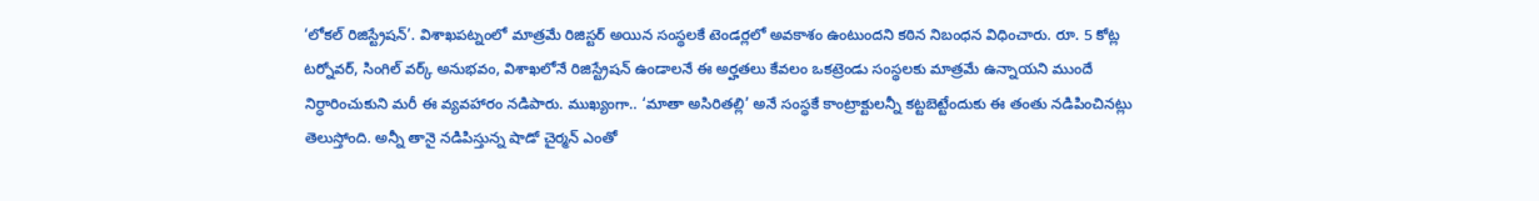‘లోకల్‌ రిజిస్ట్రేషన్‌’. విశాఖపట్నంలో మాత్రమే రిజిస్టర్‌ అయిన సంస్థలకే టెండర్లలో అవకాశం ఉంటుందని కఠిన నిబంధన విధించారు. రూ. 5 కోట్ల టర్నోవర్‌, సింగిల్‌ వర్క్‌ అనుభవం, విశాఖలోనే రిజిస్ట్రేషన్‌ ఉండాలనే ఈ అర్హతలు కేవలం ఒకట్రెండు సంస్థలకు మాత్రమే ఉన్నాయని ముందే నిర్ధారించుకుని మరీ ఈ వ్యవహారం నడిపారు. ముఖ్యంగా.. ‘మాతా అసిరితల్లి’ అనే సంస్థకే కాంట్రాక్టులన్నీ కట్టబెట్టేందుకు ఈ తంతు నడిపించినట్లు తెలుస్తోంది. అన్నీ తానై నడిపిస్తున్న షాడో చైర్మన్‌ ఎంతో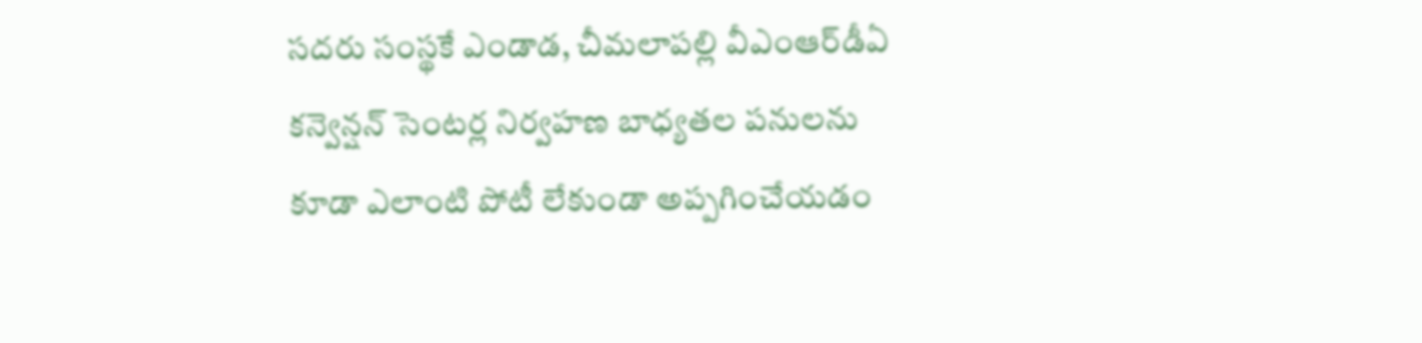సదరు సంస్థకే ఎండాడ, చీమలాపల్లి వీఎంఆర్‌డీఏ కన్వెన్షన్‌ సెంటర్ల నిర్వహణ బాధ్యతల పనులను కూడా ఎలాంటి పోటీ లేకుండా అప్పగించేయడం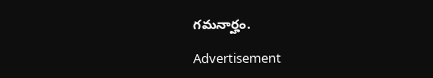గమనార్హం.

Advertisement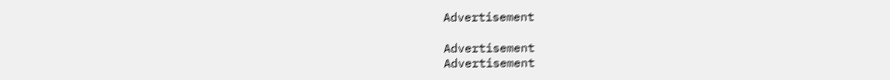Advertisement

Advertisement
Advertisement